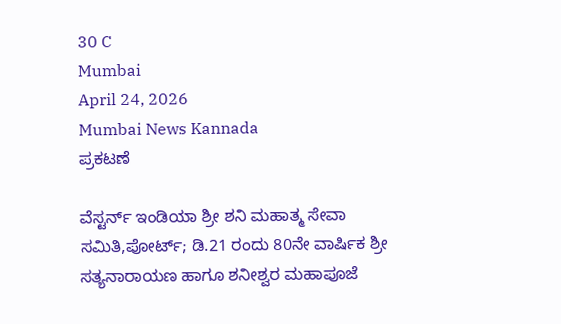30 C
Mumbai
April 24, 2026
Mumbai News Kannada
ಪ್ರಕಟಣೆ

ವೆಸ್ಟರ್ನ್ ಇಂಡಿಯಾ ಶ್ರೀ ಶನಿ ಮಹಾತ್ಮ ಸೇವಾ ಸಮಿತಿ,ಪೋರ್ಟ್; ಡಿ.21 ರಂದು 80ನೇ ವಾರ್ಷಿಕ ಶ್ರೀ ಸತ್ಯನಾರಾಯಣ ಹಾಗೂ ಶನೀಶ್ವರ ಮಹಾಪೂಜೆ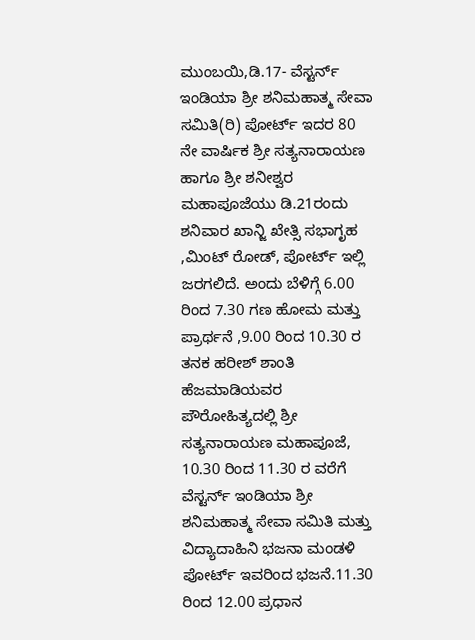ಮುಂಬಯಿ,ಡಿ.17- ವೆಸ್ಟರ್ನ್ ಇಂಡಿಯಾ ಶ್ರೀ ಶನಿಮಹಾತ್ಮ ಸೇವಾ ಸಮಿತಿ(ರಿ) ಪೋರ್ಟ್ ಇದರ 80 ನೇ ವಾರ್ಷಿಕ ಶ್ರೀ ಸತ್ಯನಾರಾಯಣ ಹಾಗೂ ಶ್ರೀ ಶನೀಶ್ವರ ಮಹಾಪೂಜೆಯು ಡಿ.21ರಂದು ಶನಿವಾರ ಖಾನ್ಜಿ ಖೇತ್ಸಿ ಸಭಾಗೃಹ ,ಮಿಂಟ್ ರೋಡ್, ಪೋರ್ಟ್ ಇಲ್ಲಿ ಜರಗಲಿದೆ. ಅಂದು ಬೆಳಿಗ್ಗೆ 6.00 ರಿಂದ 7.30 ಗಣ ಹೋಮ ಮತ್ತು ಪ್ರಾರ್ಥನೆ ,9.00 ರಿಂದ 10.30 ರ ತನಕ ಹರೀಶ್ ಶಾಂತಿ ಹೆಜಮಾಡಿಯವರ ಪೌರೋಹಿತ್ಯದಲ್ಲಿ ಶ್ರೀ ಸತ್ಯನಾರಾಯಣ ಮಹಾಪೂಜೆ, 10.30 ರಿಂದ 11.30 ರ ವರೆಗೆ ವೆಸ್ಟರ್ನ್ ಇಂಡಿಯಾ ಶ್ರೀ ಶನಿಮಹಾತ್ಮ ಸೇವಾ ಸಮಿತಿ ಮತ್ತು ವಿದ್ಯಾದಾಹಿನಿ ಭಜನಾ ಮಂಡಳಿ ಪೋರ್ಟ್ ಇವರಿಂದ ಭಜನೆ.11.30 ರಿಂದ 12.00 ಪ್ರಧಾನ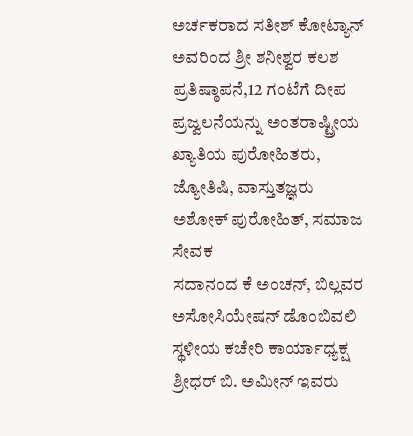ಅರ್ಚಕರಾದ ಸತೀಶ್ ಕೋಟ್ಯಾನ್ ಅವರಿಂದ ಶ್ರೀ ಶನೀಶ್ವರ ಕಲಶ ಪ್ರತಿಷ್ಠಾಪನೆ,12 ಗಂಟೆಗೆ ದೀಪ ಪ್ರಜ್ವಲನೆಯನ್ನು ಅಂತರಾಷ್ಟ್ರೀಯ ಖ್ಯಾತಿಯ ಪುರೋಹಿತರು, ಜ್ಯೋತಿಷಿ, ವಾಸ್ತುತಜ್ಞರು
ಅಶೋಕ್ ಪುರೋಹಿತ್, ಸಮಾಜ ಸೇವಕ
ಸದಾನಂದ ಕೆ ಅಂಚನ್, ಬಿಲ್ಲವರ ಅಸೋಸಿಯೇಷನ್ ಡೊಂಬಿವಲಿ ಸ್ಥಳೀಯ ಕಚೇರಿ ಕಾರ್ಯಾಧ್ಯಕ್ಷ ಶ್ರೀಧರ್ ಬಿ. ಅಮೀನ್ ಇವರು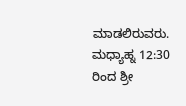ಮಾಡಲಿರುವರು.
ಮಧ್ಯಾಹ್ನ 12:30 ರಿಂದ ಶ್ರೀ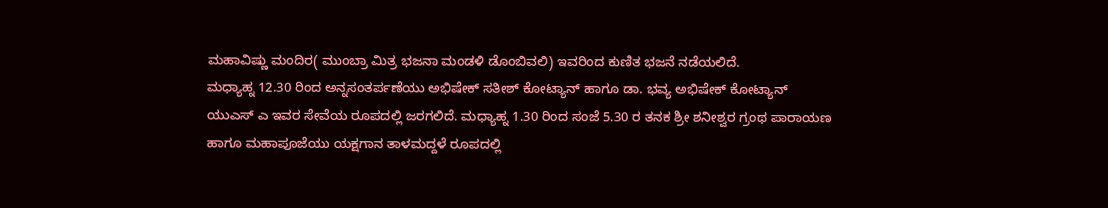ಮಹಾವಿಷ್ಣು ಮಂದಿರ( ಮುಂಬ್ರಾ ಮಿತ್ರ ಭಜನಾ ಮಂಡಳಿ ಡೊಂಬಿವಲಿ) ಇವರಿಂದ ಕುಣಿತ ಭಜನೆ ನಡೆಯಲಿದೆ.
ಮಧ್ಯಾಹ್ನ 12.30 ರಿಂದ ಅನ್ನಸಂತರ್ಪಣೆಯು ಅಭಿಷೇಕ್ ಸತೀಶ್ ಕೋಟ್ಯಾನ್ ಹಾಗೂ ಡಾ. ಭವ್ಯ ಅಭಿಷೇಕ್ ಕೋಟ್ಯಾನ್ ಯುಎಸ್ ಎ ಇವರ ಸೇವೆಯ ರೂಪದಲ್ಲಿ ಜರಗಲಿದೆ. ಮಧ್ಯಾಹ್ನ 1.30 ರಿಂದ ಸಂಜೆ 5.30 ರ ತನಕ ಶ್ರೀ ಶನೀಶ್ವರ ಗ್ರಂಥ ಪಾರಾಯಣ ಹಾಗೂ ಮಹಾಪೂಜೆಯು ಯಕ್ಷಗಾನ ತಾಳಮದ್ದಳೆ ರೂಪದಲ್ಲಿ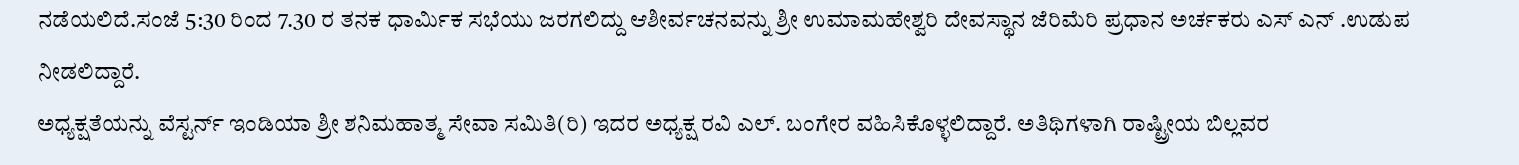ನಡೆಯಲಿದೆ.ಸಂಜೆ 5:30 ರಿಂದ 7.30 ರ ತನಕ ಧಾರ್ಮಿಕ ಸಭೆಯು ಜರಗಲಿದ್ದು ಆಶೀರ್ವಚನವನ್ನು ಶ್ರೀ ಉಮಾಮಹೇಶ್ವರಿ ದೇವಸ್ಥಾನ ಜೆರಿಮೆರಿ ಪ್ರಧಾನ ಅರ್ಚಕರು ಎಸ್ ಎನ್ .ಉಡುಪ ನೀಡಲಿದ್ದಾರೆ.
ಅಧ್ಯಕ್ಷತೆಯನ್ನು ವೆಸ್ಟರ್ನ್ ಇಂಡಿಯಾ ಶ್ರೀ ಶನಿಮಹಾತ್ಮ ಸೇವಾ ಸಮಿತಿ(ರಿ) ಇದರ ಅಧ್ಯಕ್ಷ ರವಿ ಎಲ್. ಬಂಗೇರ ವಹಿಸಿಕೊಳ್ಳಲಿದ್ದಾರೆ. ಅತಿಥಿಗಳಾಗಿ ರಾಷ್ಟ್ರೀಯ ಬಿಲ್ಲವರ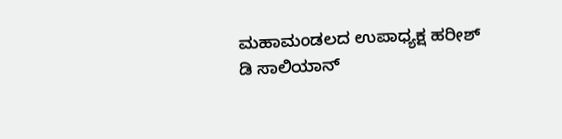ಮಹಾಮಂಡಲದ ಉಪಾಧ್ಯಕ್ಷ ಹರೀಶ್ ಡಿ ಸಾಲಿಯಾನ್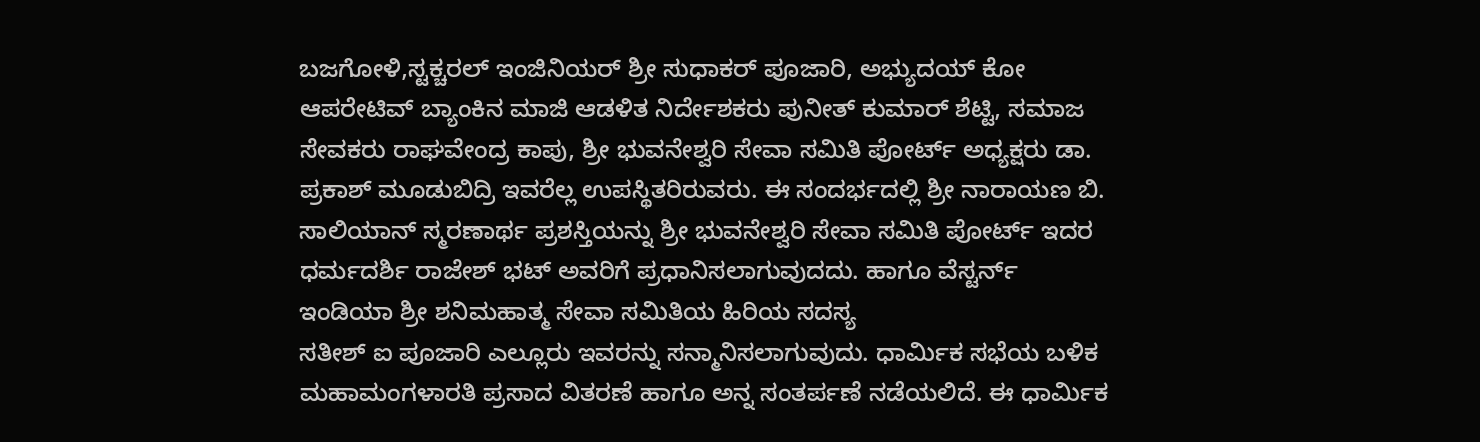ಬಜಗೋಳಿ,ಸ್ಟಕ್ಚರಲ್ ಇಂಜಿನಿಯರ್ ಶ್ರೀ ಸುಧಾಕರ್ ಪೂಜಾರಿ, ಅಭ್ಯುದಯ್ ಕೋ ಆಪರೇಟಿವ್ ಬ್ಯಾಂಕಿನ ಮಾಜಿ ಆಡಳಿತ ನಿರ್ದೇಶಕರು ಪುನೀತ್ ಕುಮಾರ್ ಶೆಟ್ಟಿ, ಸಮಾಜ ಸೇವಕರು ರಾಘವೇಂದ್ರ ಕಾಪು, ಶ್ರೀ ಭುವನೇಶ್ವರಿ ಸೇವಾ ಸಮಿತಿ ಪೋರ್ಟ್ ಅಧ್ಯಕ್ಷರು ಡಾ. ಪ್ರಕಾಶ್ ಮೂಡುಬಿದ್ರಿ ಇವರೆಲ್ಲ ಉಪಸ್ಥಿತರಿರುವರು. ಈ ಸಂದರ್ಭದಲ್ಲಿ ಶ್ರೀ ನಾರಾಯಣ ಬಿ. ಸಾಲಿಯಾನ್ ಸ್ಮರಣಾರ್ಥ ಪ್ರಶಸ್ತಿಯನ್ನು ಶ್ರೀ ಭುವನೇಶ್ವರಿ ಸೇವಾ ಸಮಿತಿ ಪೋರ್ಟ್ ಇದರ ಧರ್ಮದರ್ಶಿ ರಾಜೇಶ್ ಭಟ್ ಅವರಿಗೆ ಪ್ರಧಾನಿಸಲಾಗುವುದದು. ಹಾಗೂ ವೆಸ್ಟರ್ನ್ ಇಂಡಿಯಾ ಶ್ರೀ ಶನಿಮಹಾತ್ಮ ಸೇವಾ ಸಮಿತಿಯ ಹಿರಿಯ ಸದಸ್ಯ
ಸತೀಶ್ ಐ ಪೂಜಾರಿ ಎಲ್ಲೂರು ಇವರನ್ನು ಸನ್ಮಾನಿಸಲಾಗುವುದು. ಧಾರ್ಮಿಕ ಸಭೆಯ ಬಳಿಕ ಮಹಾಮಂಗಳಾರತಿ ಪ್ರಸಾದ ವಿತರಣೆ ಹಾಗೂ ಅನ್ನ ಸಂತರ್ಪಣೆ ನಡೆಯಲಿದೆ. ಈ ಧಾರ್ಮಿಕ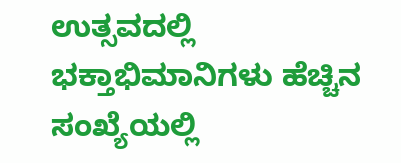ಉತ್ಸವದಲ್ಲಿ ಭಕ್ತಾಭಿಮಾನಿಗಳು ಹೆಚ್ಚಿನ ಸಂಖ್ಯೆಯಲ್ಲಿ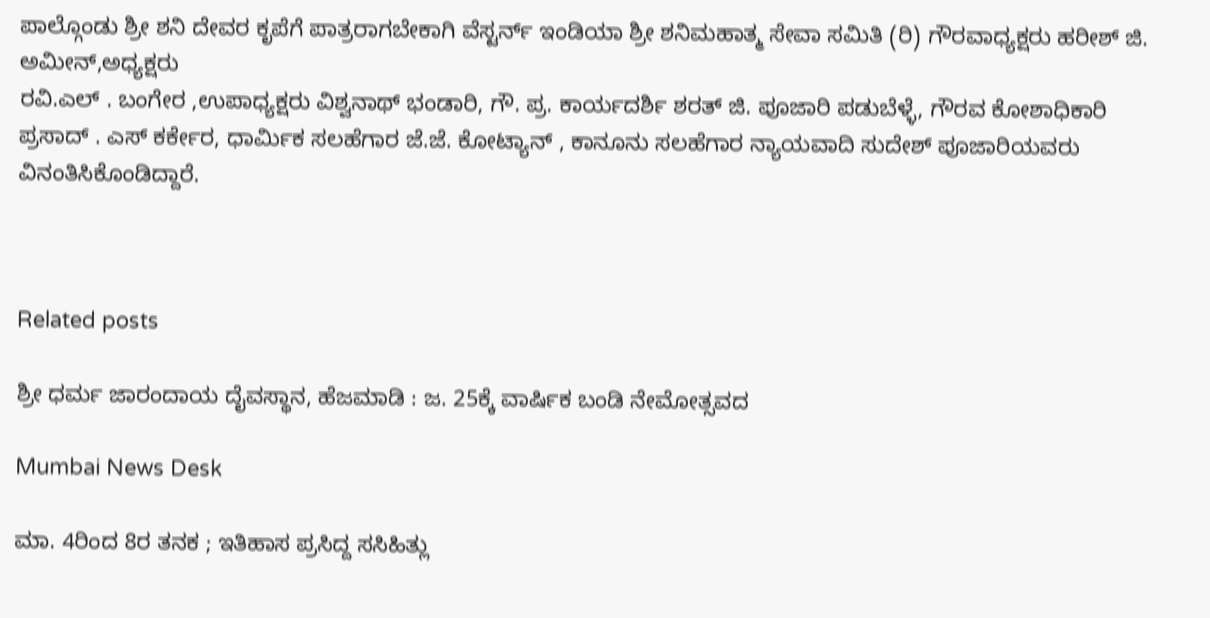ಪಾಲ್ಗೊಂಡು ಶ್ರೀ ಶನಿ ದೇವರ ಕೃಪೆಗೆ ಪಾತ್ರರಾಗಬೇಕಾಗಿ ವೆಸ್ಟರ್ನ್ ಇಂಡಿಯಾ ಶ್ರೀ ಶನಿಮಹಾತ್ಮ ಸೇವಾ ಸಮಿತಿ (ರಿ) ಗೌರವಾಧ್ಯಕ್ಷರು ಹರೀಶ್ ಜಿ. ಅಮೀನ್,ಅಧ್ಯಕ್ಷರು
ರವಿ.ಎಲ್ . ಬಂಗೇರ ,ಉಪಾಧ್ಯಕ್ಷರು ವಿಶ್ವನಾಥ್ ಭಂಡಾರಿ, ಗೌ. ಪ್ರ. ಕಾರ್ಯದರ್ಶಿ ಶರತ್ ಜಿ. ಪೂಜಾರಿ ಪಡುಬೆಳ್ಳೆ, ಗೌರವ ಕೋಶಾಧಿಕಾರಿ ಪ್ರಸಾದ್ . ಎಸ್ ಕರ್ಕೇರ, ಧಾರ್ಮಿಕ ಸಲಹೆಗಾರ ಜೆ.ಜೆ. ಕೋಟ್ಯಾನ್ , ಕಾನೂನು ಸಲಹೆಗಾರ ನ್ಯಾಯವಾದಿ ಸುದೇಶ್ ಪೂಜಾರಿಯವರು ವಿನಂತಿಸಿಕೊಂಡಿದ್ದಾರೆ.



Related posts

ಶ್ರೀ ಧರ್ಮ ಜಾರಂದಾಯ ದೈವಸ್ಥಾನ, ಹೆಜಮಾಡಿ : ಜ. 25ಕ್ಕೆ ವಾರ್ಷಿಕ ಬಂಡಿ ನೇಮೋತ್ಸವದ

Mumbai News Desk

ಮಾ. 4ರಿಂದ 8ರ ತನಕ ; ಇತಿಹಾಸ ಪ್ರಸಿದ್ದ ಸಸಿಹಿತ್ಲು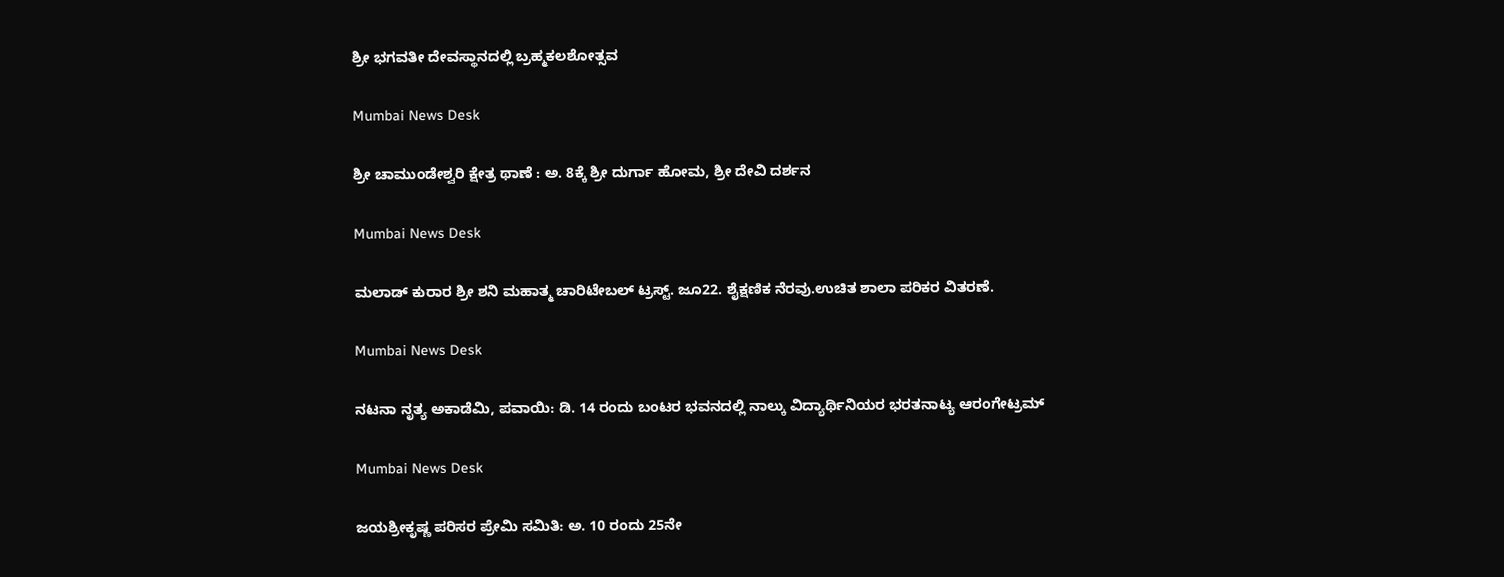ಶ್ರೀ ಭಗವತೀ ದೇವಸ್ಥಾನದಲ್ಲಿ ಬ್ರಹ್ಮಕಲಶೋತ್ಸವ

Mumbai News Desk

ಶ್ರೀ ಚಾಮುಂಡೇಶ್ವರಿ ಕ್ಷೇತ್ರ ಥಾಣೆ : ಅ. 8ಕ್ಕೆ ಶ್ರೀ ದುರ್ಗಾ ಹೋಮ, ಶ್ರೀ ದೇವಿ ದರ್ಶನ

Mumbai News Desk

ಮಲಾಡ್ ಕುರಾರ ಶ್ರೀ ಶನಿ ಮಹಾತ್ಮ ಚಾರಿಟೇಬಲ್ ಟ್ರಸ್ಟ್. ಜೂ22. ಶೈಕ್ಷಣಿಕ ನೆರವು.ಉಚಿತ ಶಾಲಾ ಪರಿಕರ ವಿತರಣೆ.

Mumbai News Desk

ನಟನಾ ನೃತ್ಯ ಅಕಾಡೆಮಿ, ಪವಾಯಿ: ಡಿ. 14 ರಂದು ಬಂಟರ ಭವನದಲ್ಲಿ ನಾಲ್ಕು ವಿದ್ಯಾರ್ಥಿನಿಯರ ಭರತನಾಟ್ಯ ಆರಂಗೇಟ್ರಮ್

Mumbai News Desk

ಜಯಶ್ರೀಕೃಷ್ಣ ಪರಿಸರ ಪ್ರೇಮಿ ಸಮಿತಿ: ಅ. 10 ರಂದು 25ನೇ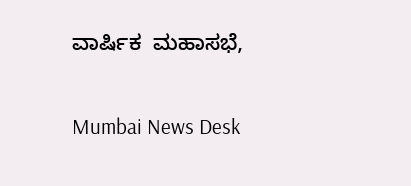ವಾರ್ಷಿಕ  ಮಹಾಸಭೆ,

Mumbai News Desk